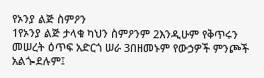የኦንያ ልጅ ስምዖን
1የኦንያ ልጅ ታላቁ ካህን ስምዖንም 2እንዲሁም የቅጥሩን መሠረት ዕጥፍ አድርጎ ሠራ 3በዘመኑም የውኃዎች ምንጮች አልጐደሉም፤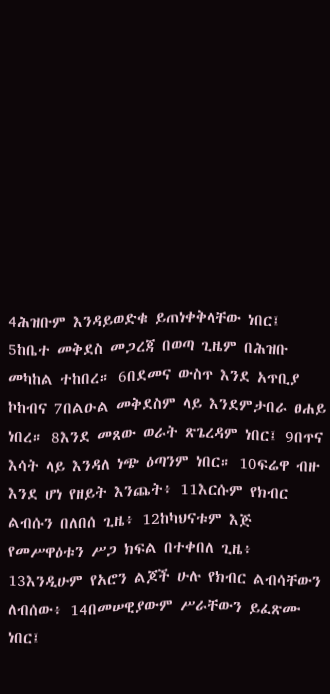4ሕዝቡም እንዳይወድቁ ይጠነቀቅላቸው ነበር፤ 5ከቤተ መቅደስ መጋረጃ በወጣ ጊዜም በሕዝቡ መካከል ተከበረ። 6በደመና ውስጥ እንደ አጥቢያ ኮከብና 7በልዑል መቅደስም ላይ እንደምታበራ ፀሐይ ነበረ። 8እንደ መጸው ወራት ጽጌረዳም ነበር፤ 9በጥና እሳት ላይ እንዳለ ነጭ ዕጣንም ነበር። 10ፍሬዋ ብዙ እንደ ሆነ የዘይት እንጨት፥ 11እርሱም የክብር ልብሱን በለበሰ ጊዜ፥ 12ከካህናቱም እጅ የመሥዋዕቱን ሥጋ ክፍል በተቀበለ ጊዜ፥ 13እንዲሁም የአሮን ልጆች ሁሉ የክብር ልብሳቸውን ለብሰው፥ 14በመሠዊያውም ሥራቸውን ይፈጽሙ ነበር፤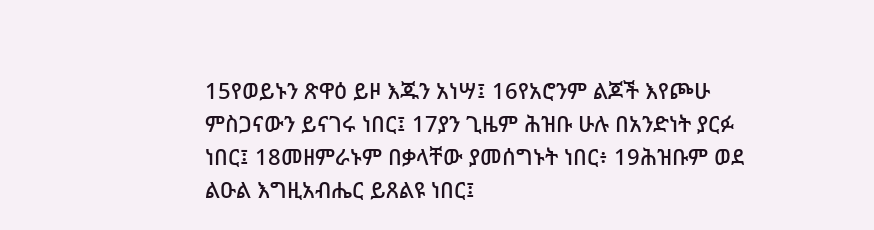15የወይኑን ጽዋዕ ይዞ እጁን አነሣ፤ 16የአሮንም ልጆች እየጮሁ ምስጋናውን ይናገሩ ነበር፤ 17ያን ጊዜም ሕዝቡ ሁሉ በአንድነት ያርፉ ነበር፤ 18መዘምራኑም በቃላቸው ያመሰግኑት ነበር፥ 19ሕዝቡም ወደ ልዑል እግዚአብሔር ይጸልዩ ነበር፤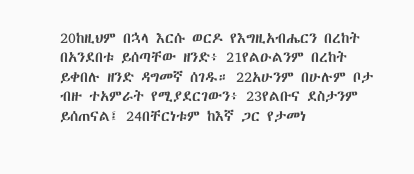20ከዚህም በኋላ እርሱ ወርዶ የእግዚአብሔርን በረከት በአንደበቱ ይሰጣቸው ዘንድ፥ 21የልዑልንም በረከት ይቀበሉ ዘንድ ዳግመኛ ሰገዱ። 22አሁንም በሁሉም ቦታ ብዙ ተአምራት የሚያደርገውን፥ 23የልቡና ደስታንም ይሰጠናል፤ 24በቸርነቱም ከእኛ ጋር የታመነ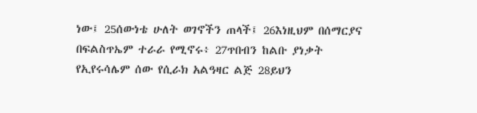ነው፤ 25ሰውነቴ ሁለት ወገኖችን ጠላች፤ 26እነዚህም በሰማርያና በፍልስጥኤም ተራራ የሚኖሩ፥ 27ጥበብን ከልቡ ያነቃት የኢየሩሳሌም ሰው የሲራክ አልዓዛር ልጅ 28ይህን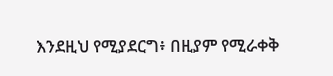እንደዚህ የሚያደርግ፥ በዚያም የሚራቀቅ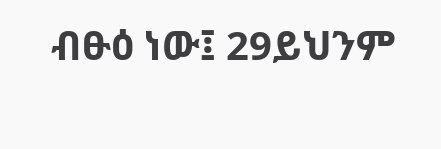ብፁዕ ነው፤ 29ይህንም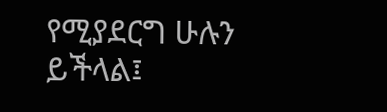የሚያደርግ ሁሉን ይችላል፤